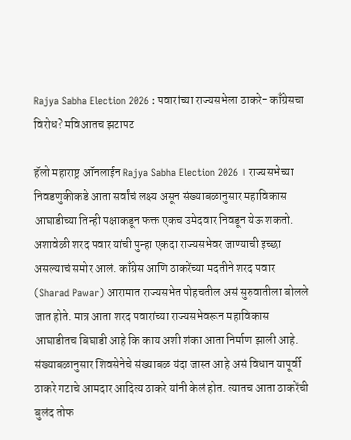Rajya Sabha Election 2026 : पवारांच्या राज्यसभेला ठाकरे- काँग्रेसचा विरोध? मविआतच झटापट

हॅलो महाराष्ट्र ऑनलाईन Rajya Sabha Election 2026 । राज्यसभेच्या निवडणुकीकडे आता सर्वांचं लक्ष्य असून संख्याबळानुसार महाविकास आघाडीच्या तिन्ही पक्षाकडून फक्त एकच उमेदवार निवडून येऊ शकतो. अशावेळी शरद पवार यांची पुन्हा एकदा राज्यसभेवर जाण्याची इच्छा असल्याचं समोर आलं. काँग्रेस आणि ठाकरेंच्या मदतीने शरद पवार (Sharad Pawar) आरामात राज्यसभेत पोहचतील असं सुरुवातीला बोलले जात होते. मात्र आता शरद पवारांच्या राज्यसभेवरून महाविकास आघाडीतच बिघाडी आहे कि काय अशी शंका आता निर्माण झाली आहे. संख्याबळानुसार शिवसेनेचे संख्याबळ यंदा जास्त आहे असं विधान यापूर्वी ठाकरे गटाचे आमदार आदित्य ठाकरे यांनी केलं होत. त्यातच आता ठाकरेंची बुलंद तोफ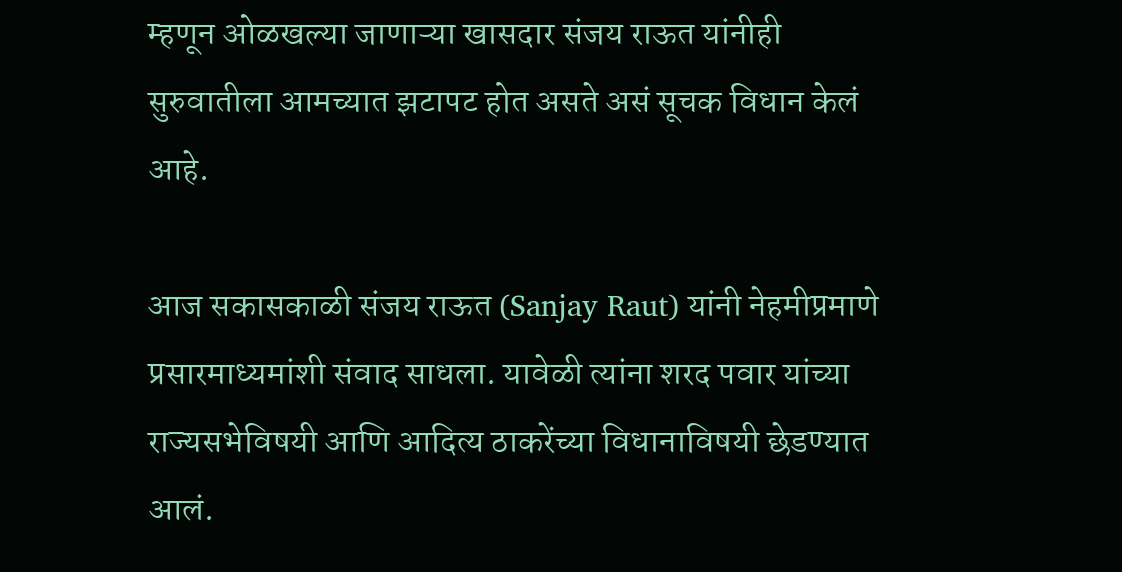म्हणून ओळखल्या जाणाऱ्या खासदार संजय राऊत यांनीही सुरुवातीला आमच्यात झटापट होत असते असं सूचक विधान केलं आहे.

आज सकासकाळी संजय राऊत (Sanjay Raut) यांनी नेहमीप्रमाणे प्रसारमाध्यमांशी संवाद साधला. यावेळी त्यांना शरद पवार यांच्या राज्यसभेविषयी आणि आदित्य ठाकरेंच्या विधानाविषयी छेडण्यात आलं.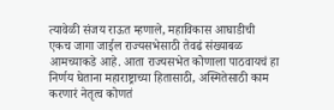त्यावेळी संजय राऊत म्हणाले, महाविकास आघाडीची एकच जागा जाईल राज्यसभेसाठी तेवढं संख्याबळ आमच्याकडे आहे. आता राज्यसभेत कोणाला पाठवायचं हा निर्णय घेताना महाराष्ट्राच्या हितासाठी, अस्मितेसाठी काम करणारं नेतृत्व कोणतं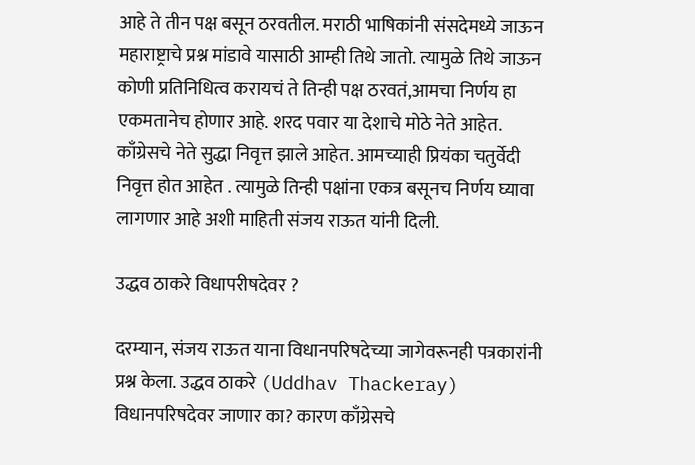आहे ते तीन पक्ष बसून ठरवतील. मराठी भाषिकांनी संसदेमध्ये जाऊन महाराष्ट्राचे प्रश्न मांडावे यासाठी आम्ही तिथे जातो. त्यामुळे तिथे जाऊन कोणी प्रतिनिधित्व करायचं ते तिन्ही पक्ष ठरवतं,आमचा निर्णय हा एकमतानेच होणार आहे. शरद पवार या देशाचे मोठे नेते आहेत. काँग्रेसचे नेते सुद्धा निवृत्त झाले आहेत. आमच्याही प्रियंका चतुर्वेदी निवृत्त होत आहेत . त्यामुळे तिन्ही पक्षांना एकत्र बसूनच निर्णय घ्यावा लागणार आहे अशी माहिती संजय राऊत यांनी दिली.

उद्धव ठाकरे विधापरीषदेवर ?

दरम्यान, संजय राऊत याना विधानपरिषदेच्या जागेवरूनही पत्रकारांनी प्रश्न केला. उद्धव ठाकरे (Uddhav Thackeray) विधानपरिषदेवर जाणार का? कारण काँग्रेसचे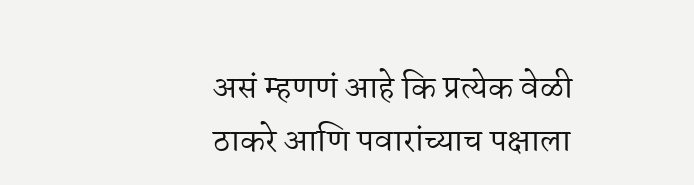असं म्हणणं आहे कि प्रत्येक वेळी ठाकरे आणि पवारांच्याच पक्षाला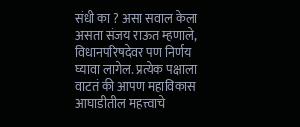संधी का ? असा सवाल केला असता संजय राऊत म्हणाले, विधानपरिषदेवर पण निर्णय घ्यावा लागेल. प्रत्येक पक्षाला वाटतं की आपण महाविकास आघाडीतील महत्त्वाचे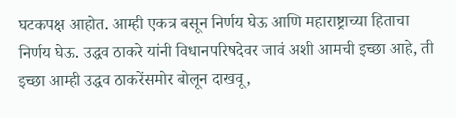घटकपक्ष आहोत. आम्ही एकत्र बसून निर्णय घेऊ आणि महाराष्ट्राच्या हिताचा निर्णय घेऊ. उद्धव ठाकरे यांनी विधानपरिषदेवर जावं अशी आमची इच्छा आहे, ती इच्छा आम्ही उद्धव ठाकरेंसमोर बोलून दाखवू,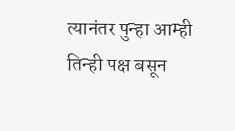त्यानंतर पुन्हा आम्ही तिन्ही पक्ष बसून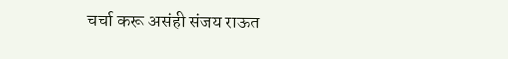चर्चा करू असंही संजय राऊत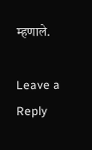म्हणाले.

Leave a Reply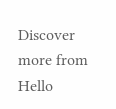Discover more from Hello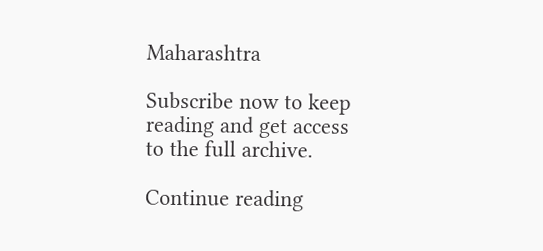Maharashtra

Subscribe now to keep reading and get access to the full archive.

Continue reading